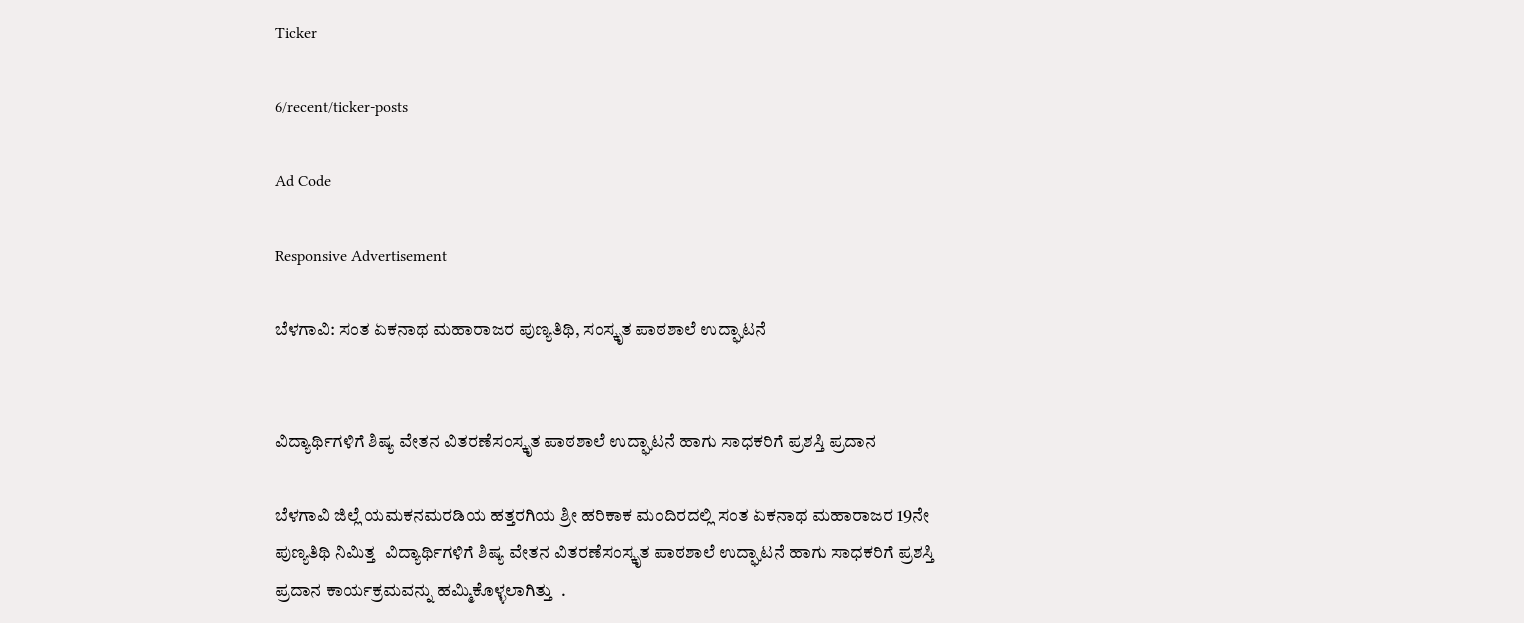Ticker

6/recent/ticker-posts

Ad Code

Responsive Advertisement

ಬೆಳಗಾವಿ: ಸಂತ ಏಕನಾಥ ಮಹಾರಾಜರ ಪುಣ್ಯತಿಥಿ, ಸಂಸ್ಕೃತ ಪಾಠಶಾಲೆ ಉದ್ಘಾಟನೆ


ವಿದ್ಯಾರ್ಥಿಗಳಿಗೆ ಶಿಷ್ಯ ವೇತನ ವಿತರಣೆಸಂಸ್ಕೃತ ಪಾಠಶಾಲೆ ಉದ್ಘಾಟನೆ ಹಾಗು ಸಾಧಕರಿಗೆ ಪ್ರಶಸ್ತಿ ಪ್ರದಾನ

ಬೆಳಗಾವಿ ಜಿಲ್ಲೆ ಯಮಕನಮರಡಿಯ ಹತ್ತರಗಿಯ ಶ್ರೀ ಹರಿಕಾಕ ಮಂದಿರದಲ್ಲಿ ಸಂತ ಏಕನಾಥ ಮಹಾರಾಜರ 19ನೇ ಪುಣ್ಯತಿಥಿ ನಿಮಿತ್ತ  ವಿದ್ಯಾರ್ಥಿಗಳಿಗೆ ಶಿಷ್ಯ ವೇತನ ವಿತರಣೆಸಂಸ್ಕೃತ ಪಾಠಶಾಲೆ ಉದ್ಘಾಟನೆ ಹಾಗು ಸಾಧಕರಿಗೆ ಪ್ರಶಸ್ತಿ ಪ್ರದಾನ ಕಾರ್ಯಕ್ರಮವನ್ನು ಹಮ್ಮಿಕೊಳ್ಳಲಾಗಿತ್ತು  .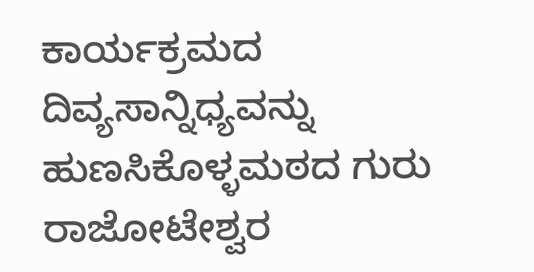ಕಾರ್ಯಕ್ರಮದ ದಿವ್ಯಸಾನ್ನಿಧ್ಯವನ್ನು ಹುಣಸಿಕೊಳ್ಳಮಠದ ಗುರು ರಾಜೋಟೇಶ್ವರ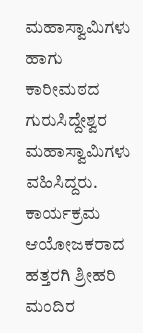ಮಹಾಸ್ವಾಮಿಗಳು ಹಾಗು ಕಾರೀಮಠದ ಗುರುಸಿದ್ದೇಶ್ವರ ಮಹಾಸ್ವಾಮಿಗಳು ವಹಿಸಿದ್ದರು. ಕಾರ್ಯಕ್ರಮ ಆಯೋಜಕರಾದ ಹತ್ತರಗಿ ಶ್ರೀಹರಿ ಮಂದಿರ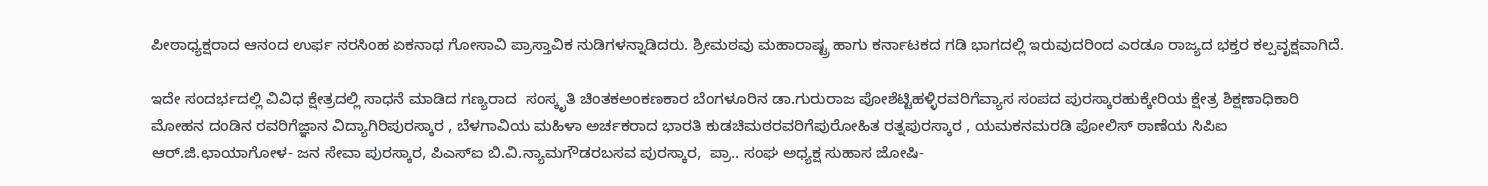ಪೀಠಾಧ್ಯಕ್ಷರಾದ ಆನಂದ ಉರ್ಫ ನರಸಿಂಹ ಏಕನಾಥ ಗೋಸಾವಿ ಪ್ರಾಸ್ತಾವಿಕ ನುಡಿಗಳನ್ನಾಡಿದರು. ಶ್ರೀಮಠವು ಮಹಾರಾಷ್ಟ್ರ ಹಾಗು ಕರ್ನಾಟಕದ ಗಡಿ ಭಾಗದಲ್ಲಿ ಇರುವುದರಿಂದ ಎರಡೂ ರಾಜ್ಯದ ಭಕ್ತರ ಕಲ್ಪವೃಕ್ಷವಾಗಿದೆ.

ಇದೇ ಸಂದರ್ಭದಲ್ಲಿ ವಿವಿಧ ಕ್ಷೇತ್ರದಲ್ಲಿ ಸಾಧನೆ ಮಾಡಿದ ಗಣ್ಯರಾದ  ಸಂಸ್ಕೃತಿ ಚಿಂತಕಅಂಕಣಕಾರ ಬೆಂಗಳೂರಿನ ಡಾ.ಗುರುರಾಜ ಪೋಶೆಟ್ಟಿಹಳ್ಳಿರವರಿಗೆವ್ಯಾಸ ಸಂಪದ ಪುರಸ್ಕಾರಹುಕ್ಕೇರಿಯ ಕ್ಷೇತ್ರ ಶಿಕ್ಷಣಾಧಿಕಾರಿ ಮೋಹನ ದಂಡಿನ ರವರಿಗೆಜ್ಞಾನ ವಿದ್ಯಾಗಿರಿಪುರಸ್ಕಾರ , ಬೆಳಗಾವಿಯ ಮಹಿಳಾ ಅರ್ಚಕರಾದ ಭಾರತಿ ಕುಡಚಿಮಠರವರಿಗೆಪುರೋಹಿತ ರತ್ನಪುರಸ್ಕಾರ , ಯಮಕನಮರಡಿ ಪೋಲಿಸ್ ಠಾಣೆಯ ಸಿಪಿಐ ಆರ್.ಜಿ.ಛಾಯಾಗೋಳ- ಜನ ಸೇವಾ ಪುರಸ್ಕಾರ, ಪಿಎಸ್ಐ ಬಿ.ವಿ.ನ್ಯಾಮಗೌಡರಬಸವ ಪುರಸ್ಕಾರ,  ಪ್ರಾ.. ಸಂಘ ಅಧ್ಯಕ್ಷ ಸುಹಾಸ ಜೋಷಿ-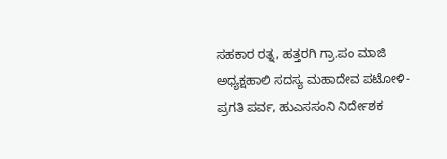ಸಹಕಾರ ರತ್ನ, ಹತ್ತರಗಿ ಗ್ರಾ.ಪಂ ಮಾಜಿ ಅಧ್ಯಕ್ಷಹಾಲಿ ಸದಸ್ಯ ಮಹಾದೇವ ಪಟೋಳಿ- ಪ್ರಗತಿ ಪರ್ವ, ಹುಎಸಸಂನಿ ನಿರ್ದೇಶಕ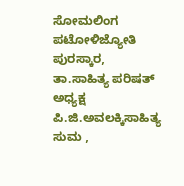ಸೋಮಲಿಂಗ ಪಟೋಳಿಜ್ಯೋತಿ ಪುರಸ್ಕಾರ, ತಾ.ಸಾಹಿತ್ಯ ಪರಿಷತ್ ಅಧ್ಯಕ್ಷ ಪಿ.ಜಿ.ಅವಲಕ್ಕಿಸಾಹಿತ್ಯ ಸುಮ ,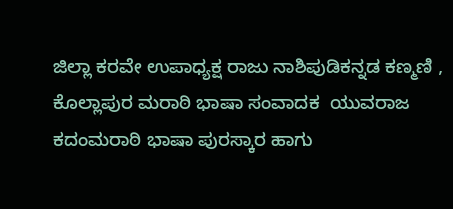ಜಿಲ್ಲಾ ಕರವೇ ಉಪಾಧ್ಯಕ್ಷ ರಾಜು ನಾಶಿಪುಡಿಕನ್ನಡ ಕಣ್ಮಣಿ , ಕೊಲ್ಲಾಪುರ ಮರಾಠಿ ಭಾಷಾ ಸಂವಾದಕ  ಯುವರಾಜ ಕದಂಮರಾಠಿ ಭಾಷಾ ಪುರಸ್ಕಾರ ಹಾಗು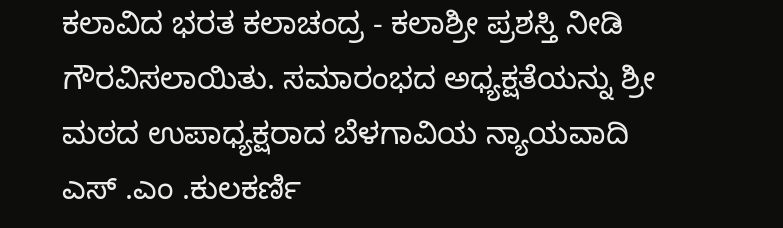ಕಲಾವಿದ ಭರತ ಕಲಾಚಂದ್ರ - ಕಲಾಶ್ರೀ ಪ್ರಶಸ್ತಿ ನೀಡಿ ಗೌರವಿಸಲಾಯಿತು. ಸಮಾರಂಭದ ಅಧ್ಯಕ್ಷತೆಯನ್ನು ಶ್ರೀ ಮಠದ ಉಪಾಧ್ಯಕ್ಷರಾದ ಬೆಳಗಾವಿಯ ನ್ಯಾಯವಾದಿ ಎಸ್ .ಎಂ .ಕುಲಕರ್ಣಿ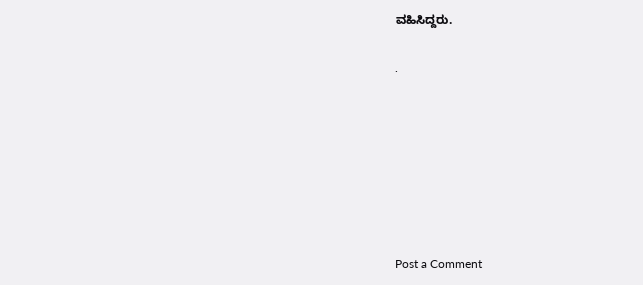ವಹಿಸಿದ್ದರು.

.







Post a Comment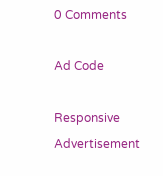0 Comments

Ad Code

Responsive Advertisement